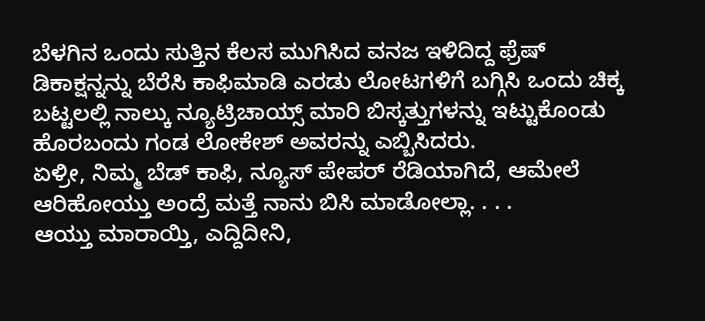ಬೆಳಗಿನ ಒಂದು ಸುತ್ತಿನ ಕೆಲಸ ಮುಗಿಸಿದ ವನಜ ಇಳಿದಿದ್ದ ಫ್ರೆಷ್ ಡಿಕಾಕ್ಷನ್ನನ್ನು ಬೆರೆಸಿ ಕಾಫಿಮಾಡಿ ಎರಡು ಲೋಟಗಳಿಗೆ ಬಗ್ಗಿಸಿ ಒಂದು ಚಿಕ್ಕ ಬಟ್ಟಲಲ್ಲಿ ನಾಲ್ಕು ನ್ಯೂಟ್ರಿಚಾಯ್ಸ್ ಮಾರಿ ಬಿಸ್ಕತ್ತುಗಳನ್ನು ಇಟ್ಟುಕೊಂಡು ಹೊರಬಂದು ಗಂಡ ಲೋಕೇಶ್ ಅವರನ್ನು ಎಬ್ಬಿಸಿದರು.
ಏಳ್ರೀ, ನಿಮ್ಮ ಬೆಡ್ ಕಾಫಿ, ನ್ಯೂಸ್ ಪೇಪರ್ ರೆಡಿಯಾಗಿದೆ, ಆಮೇಲೆ ಆರಿಹೋಯ್ತು ಅಂದ್ರೆ ಮತ್ತೆ ನಾನು ಬಿಸಿ ಮಾಡೋಲ್ಲಾ. . . .
ಆಯ್ತು ಮಾರಾಯ್ತಿ, ಎದ್ದಿದೀನಿ,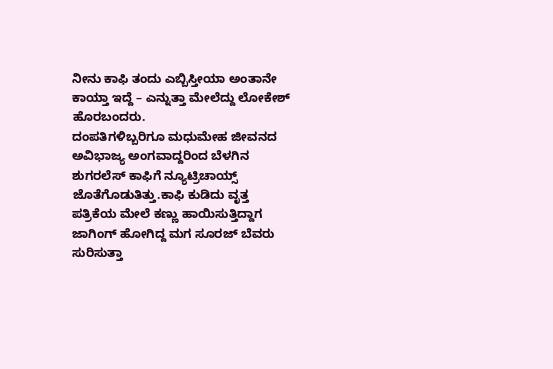ನೀನು ಕಾಫಿ ತಂದು ಎಬ್ಬಿಸ್ತೀಯಾ ಅಂತಾನೇ ಕಾಯ್ತಾ ಇದ್ದೆ – ಎನ್ನುತ್ತಾ ಮೇಲೆದ್ದು ಲೋಕೇಶ್ ಹೊರಬಂದರು.
ದಂಪತಿಗಳಿಬ್ಬರಿಗೂ ಮಧುಮೇಹ ಜೀವನದ ಅವಿಭಾಜ್ಯ ಅಂಗವಾದ್ದರಿಂದ ಬೆಳಗಿನ ಶುಗರಲೆಸ್ ಕಾಫಿಗೆ ನ್ಯೂಟ್ರಿಚಾಯ್ಸ್ ಜೊತೆಗೊಡುತಿತ್ತು.ಕಾಫಿ ಕುಡಿದು ವೃತ್ತ ಪತ್ರಿಕೆಯ ಮೇಲೆ ಕಣ್ಣು ಹಾಯಿಸುತ್ತಿದ್ದಾಗ ಜಾಗಿಂಗ್ ಹೋಗಿದ್ದ ಮಗ ಸೂರಜ್ ಬೆವರು ಸುರಿಸುತ್ತಾ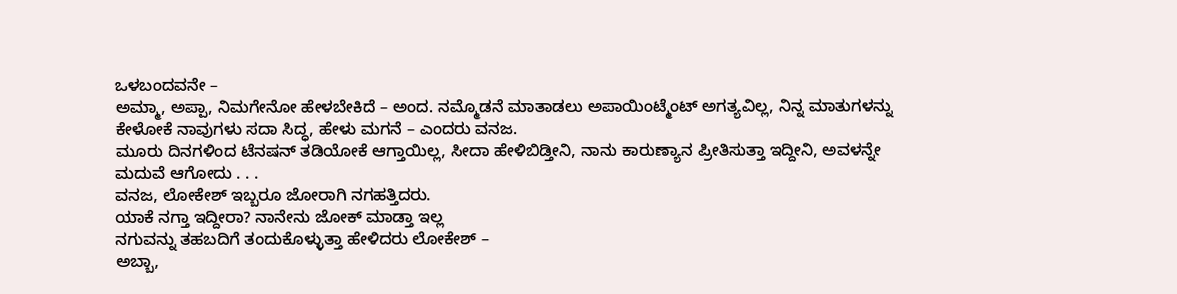ಒಳಬಂದವನೇ –
ಅಮ್ಮಾ, ಅಪ್ಪಾ, ನಿಮಗೇನೋ ಹೇಳಬೇಕಿದೆ – ಅಂದ. ನಮ್ಮೊಡನೆ ಮಾತಾಡಲು ಅಪಾಯಿಂಟ್ಮೆಂಟ್ ಅಗತ್ಯವಿಲ್ಲ, ನಿನ್ನ ಮಾತುಗಳನ್ನು ಕೇಳೋಕೆ ನಾವುಗಳು ಸದಾ ಸಿದ್ಧ, ಹೇಳು ಮಗನೆ – ಎಂದರು ವನಜ.
ಮೂರು ದಿನಗಳಿಂದ ಟೆನಷನ್ ತಡಿಯೋಕೆ ಆಗ್ತಾಯಿಲ್ಲ, ಸೀದಾ ಹೇಳಿಬಿಡ್ತೀನಿ, ನಾನು ಕಾರುಣ್ಯಾನ ಪ್ರೀತಿಸುತ್ತಾ ಇದ್ದೀನಿ, ಅವಳನ್ನೇ ಮದುವೆ ಆಗೋದು . . .
ವನಜ, ಲೋಕೇಶ್ ಇಬ್ಬರೂ ಜೋರಾಗಿ ನಗಹತ್ತಿದರು.
ಯಾಕೆ ನಗ್ತಾ ಇದ್ದೀರಾ? ನಾನೇನು ಜೋಕ್ ಮಾಡ್ತಾ ಇಲ್ಲ
ನಗುವನ್ನು ತಹಬದಿಗೆ ತಂದುಕೊಳ್ಳುತ್ತಾ ಹೇಳಿದರು ಲೋಕೇಶ್ –
ಅಬ್ಬಾ,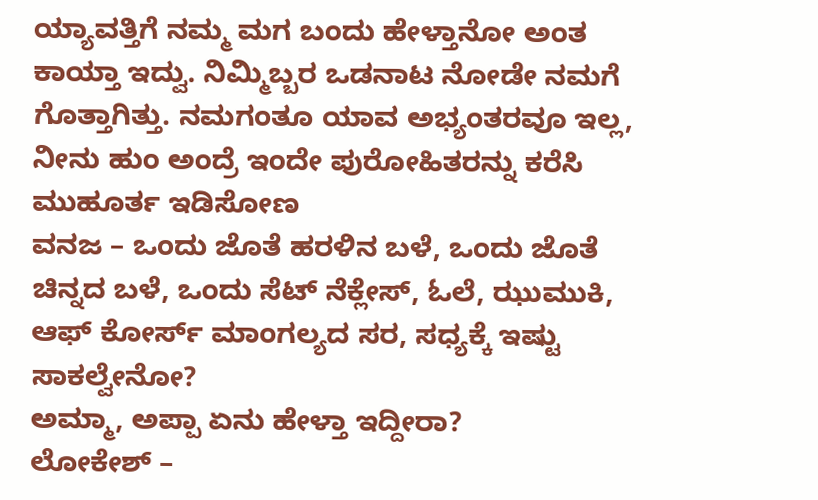ಯ್ಯಾವತ್ತಿಗೆ ನಮ್ಮ ಮಗ ಬಂದು ಹೇಳ್ತಾನೋ ಅಂತ ಕಾಯ್ತಾ ಇದ್ವು. ನಿಮ್ಮಿಬ್ಬರ ಒಡನಾಟ ನೋಡೇ ನಮಗೆ ಗೊತ್ತಾಗಿತ್ತು. ನಮಗಂತೂ ಯಾವ ಅಭ್ಯಂತರವೂ ಇಲ್ಲ, ನೀನು ಹುಂ ಅಂದ್ರೆ ಇಂದೇ ಪುರೋಹಿತರನ್ನು ಕರೆಸಿ ಮುಹೂರ್ತ ಇಡಿಸೋಣ
ವನಜ – ಒಂದು ಜೊತೆ ಹರಳಿನ ಬಳೆ, ಒಂದು ಜೊತೆ ಚಿನ್ನದ ಬಳೆ, ಒಂದು ಸೆಟ್ ನೆಕ್ಲೇಸ್, ಓಲೆ, ಝುಮುಕಿ, ಆಫ್ ಕೋರ್ಸ್ ಮಾಂಗಲ್ಯದ ಸರ, ಸಧ್ಯಕ್ಕೆ ಇಷ್ಟು ಸಾಕಲ್ವೇನೋ?
ಅಮ್ಮಾ, ಅಪ್ಪಾ ಏನು ಹೇಳ್ತಾ ಇದ್ದೀರಾ?
ಲೋಕೇಶ್ –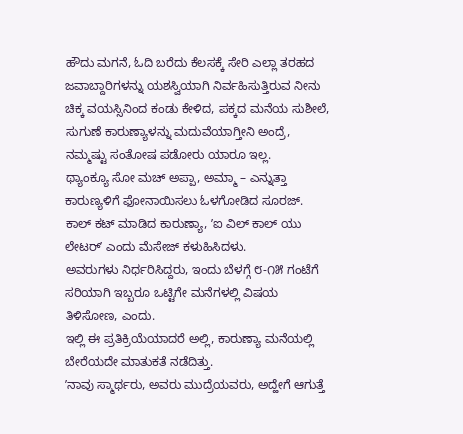ಹೌದು ಮಗನೆ, ಓದಿ ಬರೆದು ಕೆಲಸಕ್ಕೆ ಸೇರಿ ಎಲ್ಲಾ ತರಹದ ಜವಾಬ್ದಾರಿಗಳನ್ನು ಯಶಸ್ವಿಯಾಗಿ ನಿರ್ವಹಿಸುತ್ತಿರುವ ನೀನು ಚಿಕ್ಕ ವಯಸ್ಸಿನಿಂದ ಕಂಡು ಕೇಳಿದ, ಪಕ್ಕದ ಮನೆಯ ಸುಶೀಲೆ, ಸುಗುಣೆ ಕಾರುಣ್ಯಾಳನ್ನು ಮದುವೆಯಾಗ್ತೀನಿ ಅಂದ್ರೆ, ನಮ್ಮಷ್ಟು ಸಂತೋಷ ಪಡೋರು ಯಾರೂ ಇಲ್ಲ.
ಥ್ಯಾಂಕ್ಯೂ ಸೋ ಮಚ್ ಅಪ್ಪಾ, ಅಮ್ಮಾ – ಎನ್ನುತ್ತಾ ಕಾರುಣ್ಯಳಿಗೆ ಫೋನಾಯಿಸಲು ಓಳಗೋಡಿದ ಸೂರಜ್.
ಕಾಲ್ ಕಟ್ ಮಾಡಿದ ಕಾರುಣ್ಯಾ, ʼಐ ವಿಲ್ ಕಾಲ್ ಯು ಲೇಟರ್ʼ ಎಂದು ಮೆಸೇಜ್ ಕಳುಹಿಸಿದಳು.
ಅವರುಗಳು ನಿರ್ಧರಿಸಿದ್ದರು, ಇಂದು ಬೆಳಗ್ಗೆ ೮-೧೫ ಗಂಟೆಗೆ ಸರಿಯಾಗಿ ಇಬ್ಬರೂ ಒಟ್ಟಿಗೇ ಮನೆಗಳಲ್ಲಿ ವಿಷಯ ತಿಳಿಸೋಣ, ಎಂದು.
ಇಲ್ಲಿ ಈ ಪ್ರತಿಕ್ರಿಯೆಯಾದರೆ ಅಲ್ಲಿ, ಕಾರುಣ್ಯಾ ಮನೆಯಲ್ಲಿ ಬೇರೆಯದೇ ಮಾತುಕತೆ ನಡೆದಿತ್ತು.
ʼನಾವು ಸ್ಮಾರ್ಥರು, ಅವರು ಮುದ್ರೆಯವರು, ಅದ್ಹೇಗೆ ಆಗುತ್ತೆ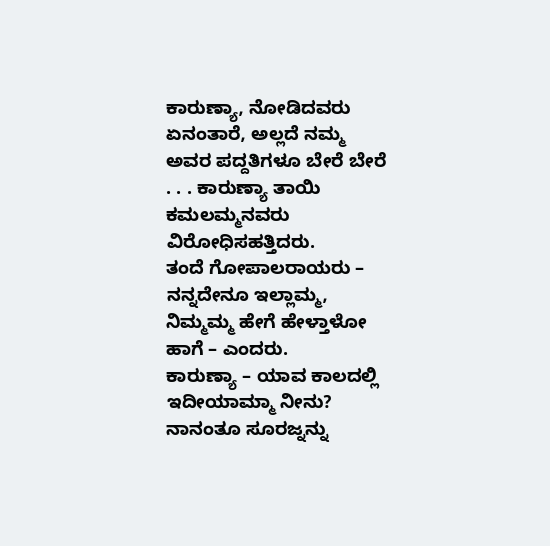ಕಾರುಣ್ಯಾ, ನೋಡಿದವರು ಏನಂತಾರೆ, ಅಲ್ಲದೆ ನಮ್ಮ ಅವರ ಪದ್ದತಿಗಳೂ ಬೇರೆ ಬೇರೆ . . . ಕಾರುಣ್ಯಾ ತಾಯಿ ಕಮಲಮ್ಮನವರು ವಿರೋಧಿಸಹತ್ತಿದರು.
ತಂದೆ ಗೋಪಾಲರಾಯರು – ನನ್ನದೇನೂ ಇಲ್ಲಾಮ್ಮ, ನಿಮ್ಮಮ್ಮ ಹೇಗೆ ಹೇಳ್ತಾಳೋ ಹಾಗೆ – ಎಂದರು.
ಕಾರುಣ್ಯಾ – ಯಾವ ಕಾಲದಲ್ಲಿ ಇದೀಯಾಮ್ಮಾ ನೀನು? ನಾನಂತೂ ಸೂರಜ್ನನ್ನು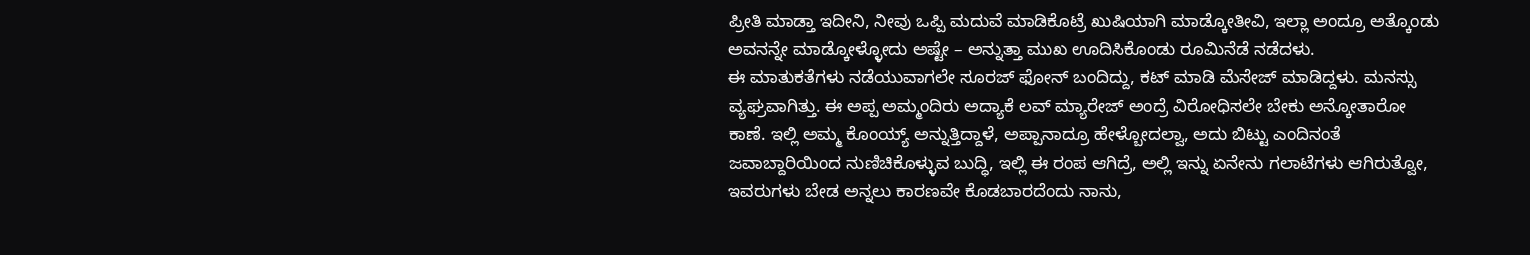ಪ್ರೀತಿ ಮಾಡ್ತಾ ಇದೀನಿ, ನೀವು ಒಪ್ಪಿ ಮದುವೆ ಮಾಡಿಕೊಟ್ರೆ ಖುಷಿಯಾಗಿ ಮಾಡ್ಕೋತೀವಿ, ಇಲ್ಲಾ ಅಂದ್ರೂ ಅತ್ಕೊಂಡು ಅವನನ್ನೇ ಮಾಡ್ಕೋಳ್ಳೋದು ಅಷ್ಟೇ – ಅನ್ನುತ್ತಾ ಮುಖ ಊದಿಸಿಕೊಂಡು ರೂಮಿನೆಡೆ ನಡೆದಳು.
ಈ ಮಾತುಕತೆಗಳು ನಡೆಯುವಾಗಲೇ ಸೂರಜ್ ಫೋನ್ ಬಂದಿದ್ದು, ಕಟ್ ಮಾಡಿ ಮೆಸೇಜ್ ಮಾಡಿದ್ದಳು. ಮನಸ್ಸು ವ್ಯಘ್ರವಾಗಿತ್ತು. ಈ ಅಪ್ಪ ಅಮ್ಮಂದಿರು ಅದ್ಯಾಕೆ ಲವ್ ಮ್ಯಾರೇಜ್ ಅಂದ್ರೆ ವಿರೋಧಿಸಲೇ ಬೇಕು ಅನ್ಕೋತಾರೋ ಕಾಣೆ. ಇಲ್ಲಿ ಅಮ್ಮ ಕೊಂಯ್ಯ್ ಅನ್ನುತ್ತಿದ್ದಾಳೆ, ಅಪ್ಪಾನಾದ್ರೂ ಹೇಳ್ಬೋದಲ್ವಾ, ಅದು ಬಿಟ್ಟು ಎಂದಿನಂತೆ ಜವಾಬ್ದಾರಿಯಿಂದ ನುಣಿಚಿಕೊಳ್ಳುವ ಬುದ್ಧಿ, ಇಲ್ಲಿ ಈ ರಂಪ ಆಗಿದ್ರೆ, ಅಲ್ಲಿ ಇನ್ನು ಏನೇನು ಗಲಾಟೆಗಳು ಆಗಿರುತ್ವೋ, ಇವರುಗಳು ಬೇಡ ಅನ್ನಲು ಕಾರಣವೇ ಕೊಡಬಾರದೆಂದು ನಾನು,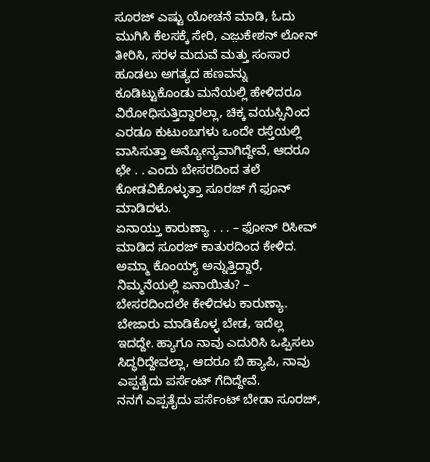ಸೂರಜ್ ಎಷ್ಟು ಯೋಚನೆ ಮಾಡಿ, ಓದು ಮುಗಿಸಿ ಕೆಲಸಕ್ಕೆ ಸೇರಿ, ಎಜ಼ುಕೇಶನ್ ಲೋನ್ ತೀರಿಸಿ, ಸರಳ ಮದುವೆ ಮತ್ತು ಸಂಸಾರ ಹೂಡಲು ಅಗತ್ಯದ ಹಣವನ್ನು ಕೂಡಿಟ್ಟುಕೊಂಡು ಮನೆಯಲ್ಲಿ ಹೇಳಿದರೂ ವಿರೋಧಿಸುತ್ತಿದ್ದಾರಲ್ಲಾ, ಚಿಕ್ಕ ವಯಸ್ಸಿನಿಂದ ಎರಡೂ ಕುಟುಂಬಗಳು ಒಂದೇ ರಸ್ತೆಯಲ್ಲಿ ವಾಸಿಸುತ್ತಾ ಅನ್ಯೋನ್ಯವಾಗಿದ್ದೇವೆ, ಆದರೂ ಛೇ . . ಎಂದು ಬೇಸರದಿಂದ ತಲೆ ಕೋಡವಿಕೊಳ್ಳುತ್ತಾ ಸೂರಜ್ ಗೆ ಫೂನ್ ಮಾಡಿದಳು.
ಏನಾಯ್ತು ಕಾರುಣ್ಯಾ . . . – ಫೋನ್ ರಿಸೀವ್ ಮಾಡಿದ ಸೂರಜ್ ಕಾತುರದಿಂದ ಕೇಳಿದ.
ಅಮ್ಮಾ ಕೊಂಯ್ಯ್ ಅನ್ನುತ್ತಿದ್ದಾರೆ, ನಿಮ್ಮನೆಯಲ್ಲಿ ಏನಾಯಿತು? – ಬೇಸರದಿಂದಲೇ ಕೇಳಿದಳು ಕಾರುಣ್ಯಾ.
ಬೇಜಾರು ಮಾಡಿಕೊಳ್ಳ ಬೇಡ, ಇದೆಲ್ಲ ಇದದ್ದೇ. ಹ್ಯಾಗೂ ನಾವು ಎದುರಿಸಿ ಒಪ್ಪಿಸಲು ಸಿದ್ಧರಿದ್ದೇವಲ್ಲಾ, ಆದರೂ ಬಿ ಹ್ಯಾಪಿ, ನಾವು ಎಪ್ಪತೈದು ಪರ್ಸೆಂಟ್ ಗೆದಿದ್ದೇವೆ.
ನನಗೆ ಎಪ್ಪತೈದು ಪರ್ಸೆಂಟ್ ಬೇಡಾ ಸೂರಜ್,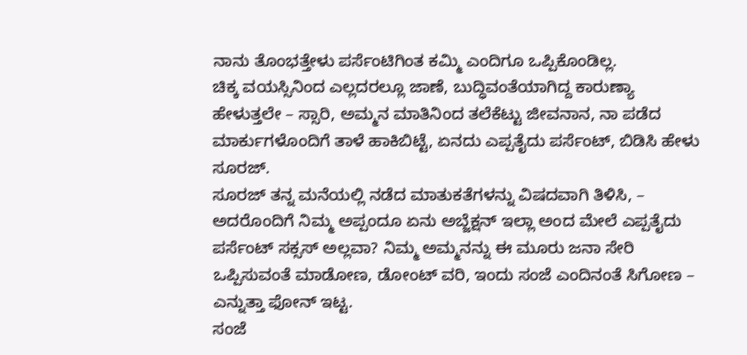ನಾನು ತೊಂಭತ್ತೇಳು ಪರ್ಸೆಂಟಿಗಿಂತ ಕಮ್ಮಿ ಎಂದಿಗೂ ಒಪ್ಪಿಕೊಂಡಿಲ್ಲ.
ಚಿಕ್ಕ ವಯಸ್ಸಿನಿಂದ ಎಲ್ಲದರಲ್ಲೂ ಜಾಣೆ, ಬುದ್ಧಿವಂತೆಯಾಗಿದ್ದ ಕಾರುಣ್ಯಾ ಹೇಳುತ್ತಲೇ – ಸ್ಸಾರಿ, ಅಮ್ಮನ ಮಾತಿನಿಂದ ತಲೆಕೆಟ್ಟು ಜೀವನಾನ, ನಾ ಪಡೆದ ಮಾರ್ಕುಗಳೊಂದಿಗೆ ತಾಳೆ ಹಾಕಿಬಿಟ್ಟೆ, ಏನದು ಎಪ್ಪತೈದು ಪರ್ಸೆಂಟ್, ಬಿಡಿಸಿ ಹೇಳು ಸೂರಜ್.
ಸೂರಜ್ ತನ್ನ ಮನೆಯಲ್ಲಿ ನಡೆದ ಮಾತುಕತೆಗಳನ್ನು ವಿಷದವಾಗಿ ತಿಳಿಸಿ, – ಅದರೊಂದಿಗೆ ನಿಮ್ಮ ಅಪ್ಪಂದೂ ಏನು ಅಬ್ಜೆಕ್ಷನ್ ಇಲ್ಲಾ ಅಂದ ಮೇಲೆ ಎಪ್ಪತೈದು ಪರ್ಸೆಂಟ್ ಸಕ್ಸಸ್ ಅಲ್ಲವಾ? ನಿಮ್ಮ ಅಮ್ಮನನ್ನು ಈ ಮೂರು ಜನಾ ಸೇರಿ ಒಪ್ಪಿಸುವಂತೆ ಮಾಡೋಣ, ಡೋಂಟ್ ವರಿ, ಇಂದು ಸಂಜೆ ಎಂದಿನಂತೆ ಸಿಗೋಣ – ಎನ್ನುತ್ತಾ ಫೋನ್ ಇಟ್ಟ.
ಸಂಜೆ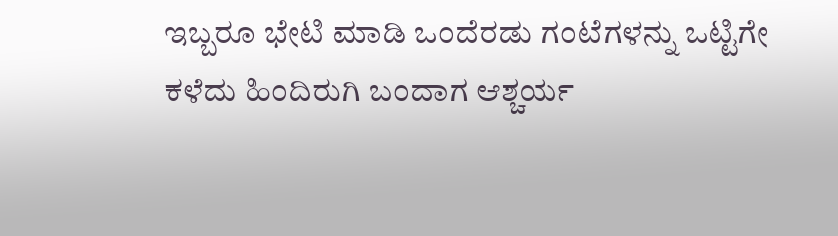ಇಬ್ಬರೂ ಭೇಟಿ ಮಾಡಿ ಒಂದೆರಡು ಗಂಟೆಗಳನ್ನು ಒಟ್ಟಿಗೇ ಕಳೆದು ಹಿಂದಿರುಗಿ ಬಂದಾಗ ಆಶ್ಚರ್ಯ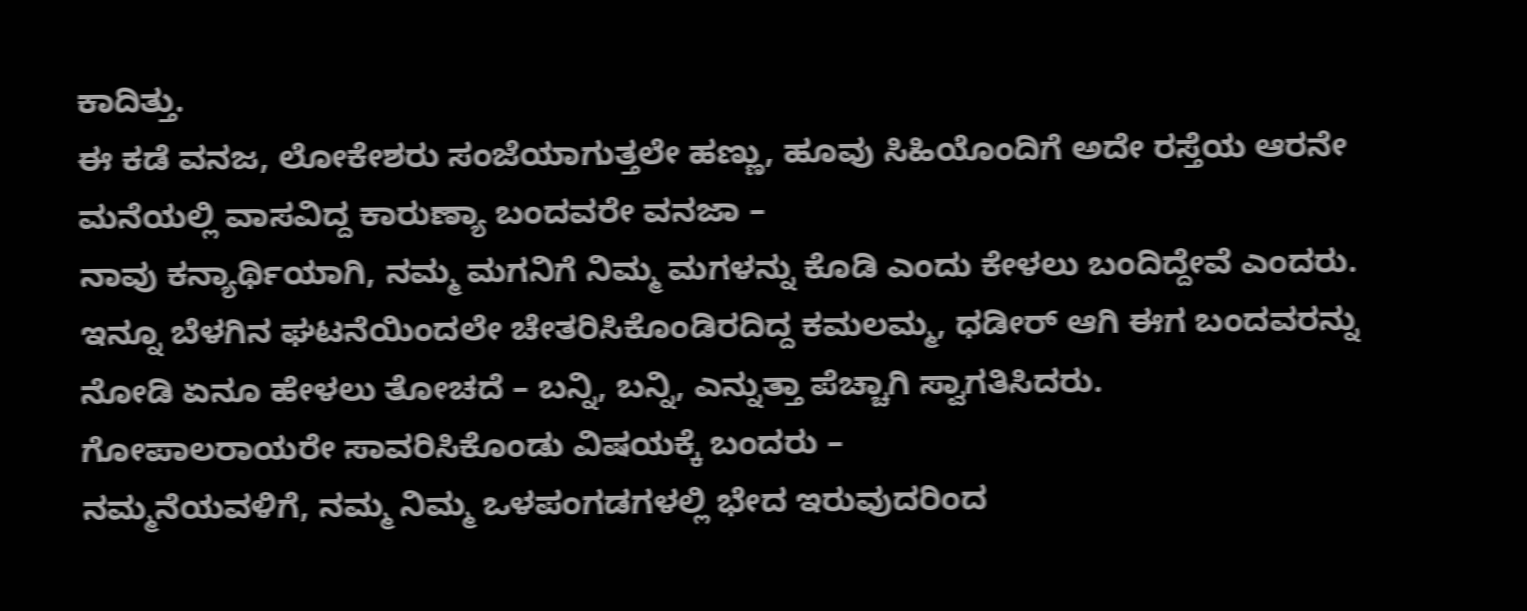ಕಾದಿತ್ತು.
ಈ ಕಡೆ ವನಜ, ಲೋಕೇಶರು ಸಂಜೆಯಾಗುತ್ತಲೇ ಹಣ್ಣು, ಹೂವು ಸಿಹಿಯೊಂದಿಗೆ ಅದೇ ರಸ್ತೆಯ ಆರನೇ ಮನೆಯಲ್ಲಿ ವಾಸವಿದ್ದ ಕಾರುಣ್ಯಾ ಬಂದವರೇ ವನಜಾ –
ನಾವು ಕನ್ಯಾರ್ಥಿಯಾಗಿ, ನಮ್ಮ ಮಗನಿಗೆ ನಿಮ್ಮ ಮಗಳನ್ನು ಕೊಡಿ ಎಂದು ಕೇಳಲು ಬಂದಿದ್ದೇವೆ ಎಂದರು.
ಇನ್ನೂ ಬೆಳಗಿನ ಘಟನೆಯಿಂದಲೇ ಚೇತರಿಸಿಕೊಂಡಿರದಿದ್ದ ಕಮಲಮ್ಮ, ಧಡೀರ್ ಆಗಿ ಈಗ ಬಂದವರನ್ನು ನೋಡಿ ಏನೂ ಹೇಳಲು ತೋಚದೆ – ಬನ್ನಿ, ಬನ್ನಿ, ಎನ್ನುತ್ತಾ ಪೆಚ್ಚಾಗಿ ಸ್ವಾಗತಿಸಿದರು.
ಗೋಪಾಲರಾಯರೇ ಸಾವರಿಸಿಕೊಂಡು ವಿಷಯಕ್ಕೆ ಬಂದರು –
ನಮ್ಮನೆಯವಳಿಗೆ, ನಮ್ಮ ನಿಮ್ಮ ಒಳಪಂಗಡಗಳಲ್ಲಿ ಭೇದ ಇರುವುದರಿಂದ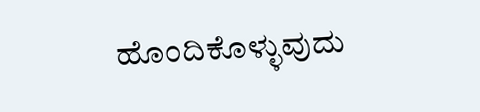ಹೊಂದಿಕೊಳ್ಳುವುದು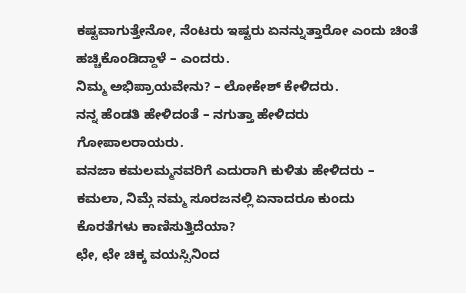ಕಷ್ಟವಾಗುತ್ತೇನೋ, ನೆಂಟರು ಇಷ್ಟರು ಏನನ್ನುತ್ತಾರೋ ಎಂದು ಚಿಂತೆ ಹಚ್ಚಿಕೊಂಡಿದ್ದಾಳೆ – ಎಂದರು.
ನಿಮ್ಮ ಅಭಿಪ್ರಾಯವೇನು? – ಲೋಕೇಶ್ ಕೇಳಿದರು.
ನನ್ನ ಹೆಂಡತಿ ಹೇಳಿದಂತೆ – ನಗುತ್ತಾ ಹೇಳಿದರು ಗೋಪಾಲರಾಯರು.
ವನಜಾ ಕಮಲಮ್ಮನವರಿಗೆ ಎದುರಾಗಿ ಕುಳಿತು ಹೇಳಿದರು – ಕಮಲಾ, ನಿಮ್ಗೆ ನಮ್ಮ ಸೂರಜನಲ್ಲಿ ಏನಾದರೂ ಕುಂದು ಕೊರತೆಗಳು ಕಾಣಿಸುತ್ತಿದೆಯಾ?
ಛೇ, ಛೇ ಚಿಕ್ಕ ವಯಸ್ಸಿನಿಂದ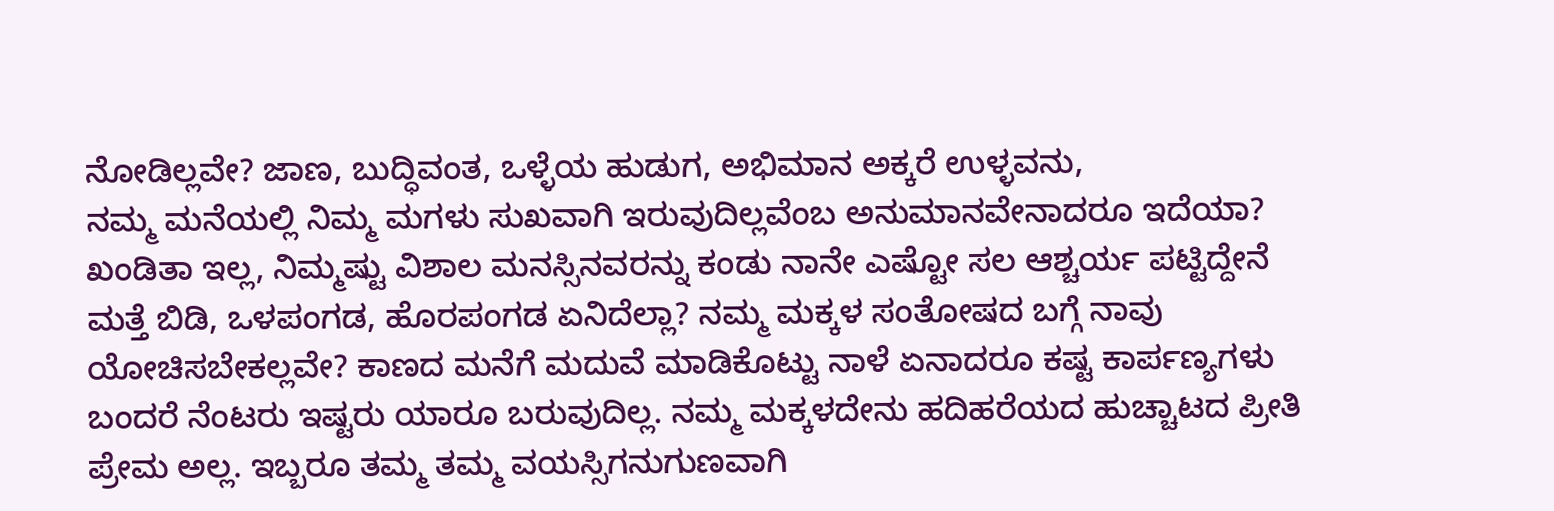ನೋಡಿಲ್ಲವೇ? ಜಾಣ, ಬುದ್ಧಿವಂತ, ಒಳ್ಳೆಯ ಹುಡುಗ, ಅಭಿಮಾನ ಅಕ್ಕರೆ ಉಳ್ಳವನು,
ನಮ್ಮ ಮನೆಯಲ್ಲಿ ನಿಮ್ಮ ಮಗಳು ಸುಖವಾಗಿ ಇರುವುದಿಲ್ಲವೆಂಬ ಅನುಮಾನವೇನಾದರೂ ಇದೆಯಾ?
ಖಂಡಿತಾ ಇಲ್ಲ, ನಿಮ್ಮಷ್ಟು ವಿಶಾಲ ಮನಸ್ಸಿನವರನ್ನು ಕಂಡು ನಾನೇ ಎಷ್ಟೋ ಸಲ ಆಶ್ಚರ್ಯ ಪಟ್ಟಿದ್ದೇನೆ
ಮತ್ತೆ ಬಿಡಿ, ಒಳಪಂಗಡ, ಹೊರಪಂಗಡ ಏನಿದೆಲ್ಲಾ? ನಮ್ಮ ಮಕ್ಕಳ ಸಂತೋಷದ ಬಗ್ಗೆ ನಾವು ಯೋಚಿಸಬೇಕಲ್ಲವೇ? ಕಾಣದ ಮನೆಗೆ ಮದುವೆ ಮಾಡಿಕೊಟ್ಟು ನಾಳೆ ಏನಾದರೂ ಕಷ್ಟ ಕಾರ್ಪಣ್ಯಗಳು ಬಂದರೆ ನೆಂಟರು ಇಷ್ಟರು ಯಾರೂ ಬರುವುದಿಲ್ಲ. ನಮ್ಮ ಮಕ್ಕಳದೇನು ಹದಿಹರೆಯದ ಹುಚ್ಚಾಟದ ಪ್ರೀತಿ ಪ್ರೇಮ ಅಲ್ಲ. ಇಬ್ಬರೂ ತಮ್ಮ ತಮ್ಮ ವಯಸ್ಸಿಗನುಗುಣವಾಗಿ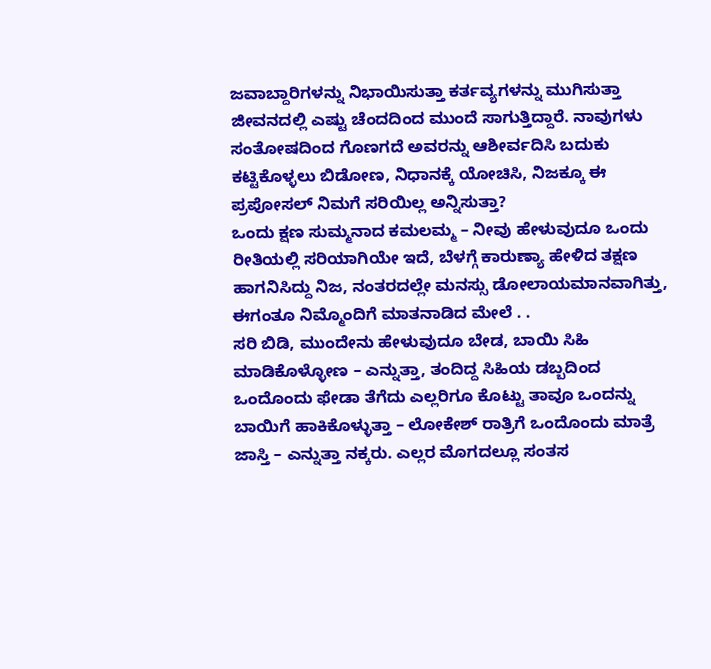ಜವಾಬ್ದಾರಿಗಳನ್ನು ನಿಭಾಯಿಸುತ್ತಾ ಕರ್ತವ್ಯಗಳನ್ನು ಮುಗಿಸುತ್ತಾ ಜೀವನದಲ್ಲಿ ಎಷ್ಟು ಚೆಂದದಿಂದ ಮುಂದೆ ಸಾಗುತ್ತಿದ್ದಾರೆ. ನಾವುಗಳು ಸಂತೋಷದಿಂದ ಗೊಣಗದೆ ಅವರನ್ನು ಆಶೀರ್ವದಿಸಿ ಬದುಕು ಕಟ್ಟಿಕೊಳ್ಳಲು ಬಿಡೋಣ, ನಿಧಾನಕ್ಕೆ ಯೋಚಿಸಿ, ನಿಜಕ್ಕೂ ಈ ಪ್ರಪೋಸಲ್ ನಿಮಗೆ ಸರಿಯಿಲ್ಲ ಅನ್ನಿಸುತ್ತಾ?
ಒಂದು ಕ್ಷಣ ಸುಮ್ಮನಾದ ಕಮಲಮ್ಮ – ನೀವು ಹೇಳುವುದೂ ಒಂದು ರೀತಿಯಲ್ಲಿ ಸರಿಯಾಗಿಯೇ ಇದೆ, ಬೆಳಗ್ಗೆ ಕಾರುಣ್ಯಾ ಹೇಳಿದ ತಕ್ಷಣ ಹಾಗನಿಸಿದ್ದು ನಿಜ, ನಂತರದಲ್ಲೇ ಮನಸ್ಸು ಡೋಲಾಯಮಾನವಾಗಿತ್ತು, ಈಗಂತೂ ನಿಮ್ಮೊಂದಿಗೆ ಮಾತನಾಡಿದ ಮೇಲೆ . .
ಸರಿ ಬಿಡಿ, ಮುಂದೇನು ಹೇಳುವುದೂ ಬೇಡ, ಬಾಯಿ ಸಿಹಿ ಮಾಡಿಕೊಳ್ಳೋಣ – ಎನ್ನುತ್ತಾ, ತಂದಿದ್ದ ಸಿಹಿಯ ಡಬ್ಬದಿಂದ ಒಂದೊಂದು ಫೇಡಾ ತೆಗೆದು ಎಲ್ಲರಿಗೂ ಕೊಟ್ಟು ತಾವೂ ಒಂದನ್ನು ಬಾಯಿಗೆ ಹಾಕಿಕೊಳ್ಳುತ್ತಾ – ಲೋಕೇಶ್ ರಾತ್ರಿಗೆ ಒಂದೊಂದು ಮಾತ್ರೆ ಜಾಸ್ತಿ – ಎನ್ನುತ್ತಾ ನಕ್ಕರು. ಎಲ್ಲರ ಮೊಗದಲ್ಲೂ ಸಂತಸ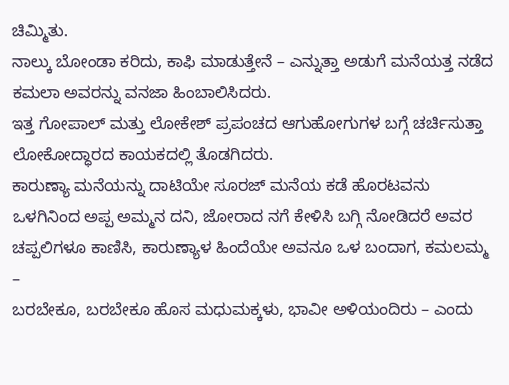ಚಿಮ್ಮಿತು.
ನಾಲ್ಕು ಬೋಂಡಾ ಕರಿದು, ಕಾಫಿ ಮಾಡುತ್ತೇನೆ – ಎನ್ನುತ್ತಾ ಅಡುಗೆ ಮನೆಯತ್ತ ನಡೆದ ಕಮಲಾ ಅವರನ್ನು ವನಜಾ ಹಿಂಬಾಲಿಸಿದರು.
ಇತ್ತ ಗೋಪಾಲ್ ಮತ್ತು ಲೋಕೇಶ್ ಪ್ರಪಂಚದ ಆಗುಹೋಗುಗಳ ಬಗ್ಗೆ ಚರ್ಚಿಸುತ್ತಾ ಲೋಕೋದ್ಧಾರದ ಕಾಯಕದಲ್ಲಿ ತೊಡಗಿದರು.
ಕಾರುಣ್ಯಾ ಮನೆಯನ್ನು ದಾಟಿಯೇ ಸೂರಜ್ ಮನೆಯ ಕಡೆ ಹೊರಟವನು ಒಳಗಿನಿಂದ ಅಪ್ಪ ಅಮ್ಮನ ದನಿ, ಜೋರಾದ ನಗೆ ಕೇಳಿಸಿ ಬಗ್ಗಿ ನೋಡಿದರೆ ಅವರ ಚಪ್ಪಲಿಗಳೂ ಕಾಣಿಸಿ, ಕಾರುಣ್ಯಾಳ ಹಿಂದೆಯೇ ಅವನೂ ಒಳ ಬಂದಾಗ, ಕಮಲಮ್ಮ –
ಬರಬೇಕೂ, ಬರಬೇಕೂ ಹೊಸ ಮಧುಮಕ್ಕಳು, ಭಾವೀ ಅಳಿಯಂದಿರು – ಎಂದು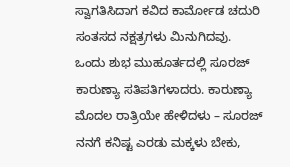ಸ್ವಾಗತಿಸಿದಾಗ ಕವಿದ ಕಾರ್ಮೋಡ ಚದುರಿ ಸಂತಸದ ನಕ್ಷತ್ರಗಳು ಮಿನುಗಿದವು.
ಒಂದು ಶುಭ ಮುಹೂರ್ತದಲ್ಲಿ ಸೂರಜ್ ಕಾರುಣ್ಯಾ ಸತಿಪತಿಗಳಾದರು. ಕಾರುಣ್ಯಾ ಮೊದಲ ರಾತ್ರಿಯೇ ಹೇಳಿದಳು – ಸೂರಜ್ ನನಗೆ ಕನಿಷ್ಟ ಎರಡು ಮಕ್ಕಳು ಬೇಕು,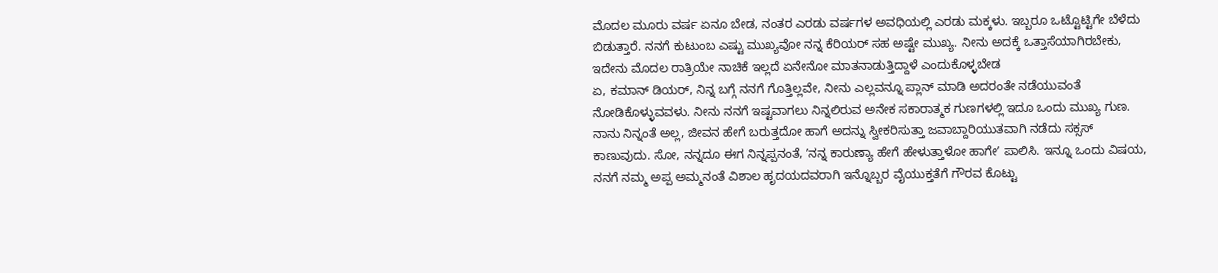ಮೊದಲ ಮೂರು ವರ್ಷ ಏನೂ ಬೇಡ, ನಂತರ ಎರಡು ವರ್ಷಗಳ ಅವಧಿಯಲ್ಲಿ ಎರಡು ಮಕ್ಕಳು. ಇಬ್ಬರೂ ಒಟ್ಟೊಟ್ಟಿಗೇ ಬೆಳೆದು ಬಿಡುತ್ತಾರೆ. ನನಗೆ ಕುಟುಂಬ ಎಷ್ಟು ಮುಖ್ಯವೋ ನನ್ನ ಕೆರಿಯರ್ ಸಹ ಅಷ್ಟೇ ಮುಖ್ಯ. ನೀನು ಅದಕ್ಕೆ ಒತ್ತಾಸೆಯಾಗಿರಬೇಕು, ಇದೇನು ಮೊದಲ ರಾತ್ರಿಯೇ ನಾಚಿಕೆ ಇಲ್ಲದೆ ಏನೇನೋ ಮಾತನಾಡುತ್ತಿದ್ದಾಳೆ ಎಂದುಕೊಳ್ಳಬೇಡ
ಏ, ಕಮಾನ್ ಡಿಯರ್, ನಿನ್ನ ಬಗ್ಗೆ ನನಗೆ ಗೊತ್ತಿಲ್ಲವೇ, ನೀನು ಎಲ್ಲವನ್ನೂ ಪ್ಲಾನ್ ಮಾಡಿ ಅದರಂತೇ ನಡೆಯುವಂತೆ ನೋಡಿಕೊಳ್ಳುವವಳು. ನೀನು ನನಗೆ ಇಷ್ಟವಾಗಲು ನಿನ್ನಲಿರುವ ಅನೇಕ ಸಕಾರಾತ್ಮಕ ಗುಣಗಳಲ್ಲಿ ಇದೂ ಒಂದು ಮುಖ್ಯ ಗುಣ. ನಾನು ನಿನ್ನಂತೆ ಅಲ್ಲ, ಜೀವನ ಹೇಗೆ ಬರುತ್ತದೋ ಹಾಗೆ ಅದನ್ನು ಸ್ವೀಕರಿಸುತ್ತಾ ಜವಾಬ್ದಾರಿಯುತವಾಗಿ ನಡೆದು ಸಕ್ಸಸ್ ಕಾಣುವುದು. ಸೋ, ನನ್ನದೂ ಈಗ ನಿನ್ನಪ್ಪನಂತೆ, ʼನನ್ನ ಕಾರುಣ್ಯಾ ಹೇಗೆ ಹೇಳುತ್ತಾಳೋ ಹಾಗೇʼ ಪಾಲಿಸಿ. ಇನ್ನೂ ಒಂದು ವಿಷಯ, ನನಗೆ ನಮ್ಮ ಅಪ್ಪ ಅಮ್ಮನಂತೆ ವಿಶಾಲ ಹೃದಯದವರಾಗಿ ಇನ್ನೊಬ್ಬರ ವೈಯುಕ್ತತೆಗೆ ಗೌರವ ಕೊಟ್ಟು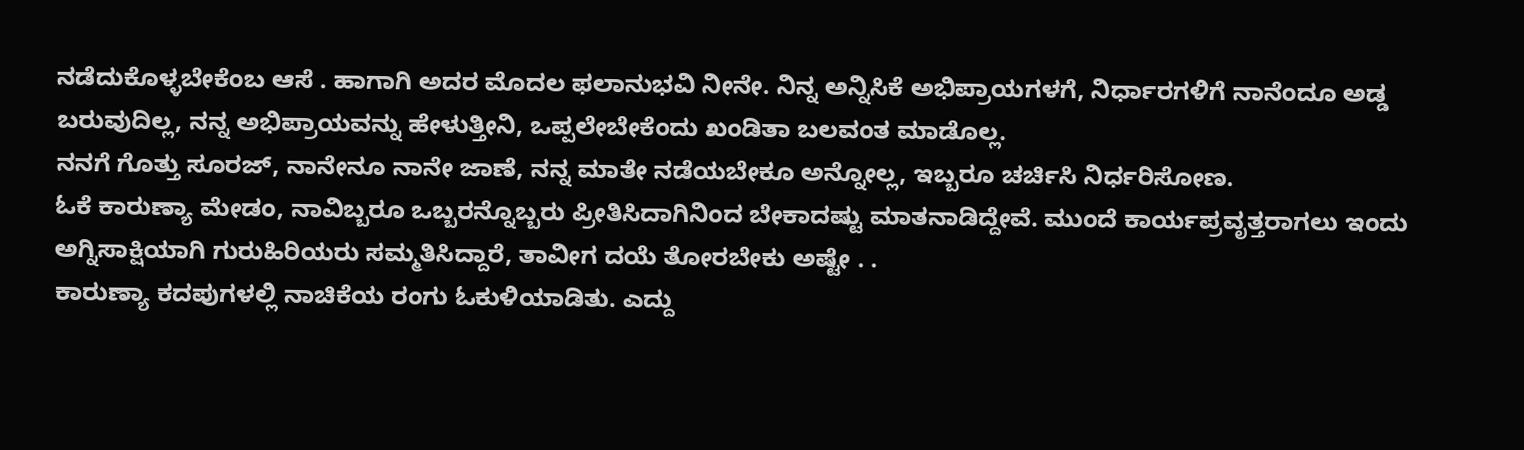ನಡೆದುಕೊಳ್ಳಬೇಕೆಂಬ ಆಸೆ . ಹಾಗಾಗಿ ಅದರ ಮೊದಲ ಫಲಾನುಭವಿ ನೀನೇ. ನಿನ್ನ ಅನ್ನಿಸಿಕೆ ಅಭಿಪ್ರಾಯಗಳಗೆ, ನಿರ್ಧಾರಗಳಿಗೆ ನಾನೆಂದೂ ಅಡ್ಡ ಬರುವುದಿಲ್ಲ, ನನ್ನ ಅಭಿಪ್ರಾಯವನ್ನು ಹೇಳುತ್ತೀನಿ, ಒಪ್ಪಲೇಬೇಕೆಂದು ಖಂಡಿತಾ ಬಲವಂತ ಮಾಡೊಲ್ಲ.
ನನಗೆ ಗೊತ್ತು ಸೂರಜ್, ನಾನೇನೂ ನಾನೇ ಜಾಣೆ, ನನ್ನ ಮಾತೇ ನಡೆಯಬೇಕೂ ಅನ್ನೋಲ್ಲ, ಇಬ್ಬರೂ ಚರ್ಚಿಸಿ ನಿರ್ಧರಿಸೋಣ.
ಓಕೆ ಕಾರುಣ್ಯಾ ಮೇಡಂ, ನಾವಿಬ್ಬರೂ ಒಬ್ಬರನ್ನೊಬ್ಬರು ಪ್ರೀತಿಸಿದಾಗಿನಿಂದ ಬೇಕಾದಷ್ಟು ಮಾತನಾಡಿದ್ದೇವೆ. ಮುಂದೆ ಕಾರ್ಯಪ್ರವೃತ್ತರಾಗಲು ಇಂದು ಅಗ್ನಿಸಾಕ್ಷಿಯಾಗಿ ಗುರುಹಿರಿಯರು ಸಮ್ಮತಿಸಿದ್ದಾರೆ, ತಾವೀಗ ದಯೆ ತೋರಬೇಕು ಅಷ್ಟೇ . .
ಕಾರುಣ್ಯಾ ಕದಪುಗಳಲ್ಲಿ ನಾಚಿಕೆಯ ರಂಗು ಓಕುಳಿಯಾಡಿತು. ಎದ್ದು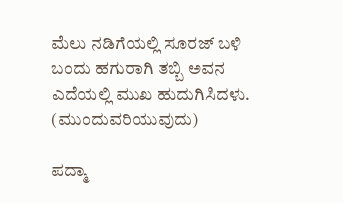ಮೆಲು ನಡಿಗೆಯಲ್ಲಿ ಸೂರಜ್ ಬಳಿ ಬಂದು ಹಗುರಾಗಿ ತಬ್ಬಿ ಅವನ ಎದೆಯಲ್ಲಿ ಮುಖ ಹುದುಗಿಸಿದಳು.
(ಮುಂದುವರಿಯುವುದು)

ಪದ್ಮಾ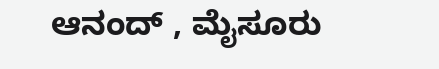ಆನಂದ್ , ಮೈಸೂರು